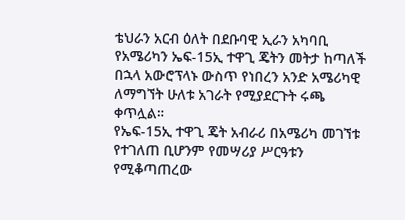ቴህራን አርብ ዕለት በደቡባዊ ኢራን አካባቢ የአሜሪካን ኤፍ-15ኢ ተዋጊ ጄትን መትታ ከጣለች በኋላ አውሮፕላኑ ውስጥ የነበረን አንድ አሜሪካዊ ለማግኘት ሁለቱ አገራት የሚያደርጉት ሩጫ ቀጥሏል።
የኤፍ-15ኢ ተዋጊ ጄት አብራሪ በአሜሪካ መገኘቱ የተገለጠ ቢሆንም የመሣሪያ ሥርዓቱን የሚቆጣጠረው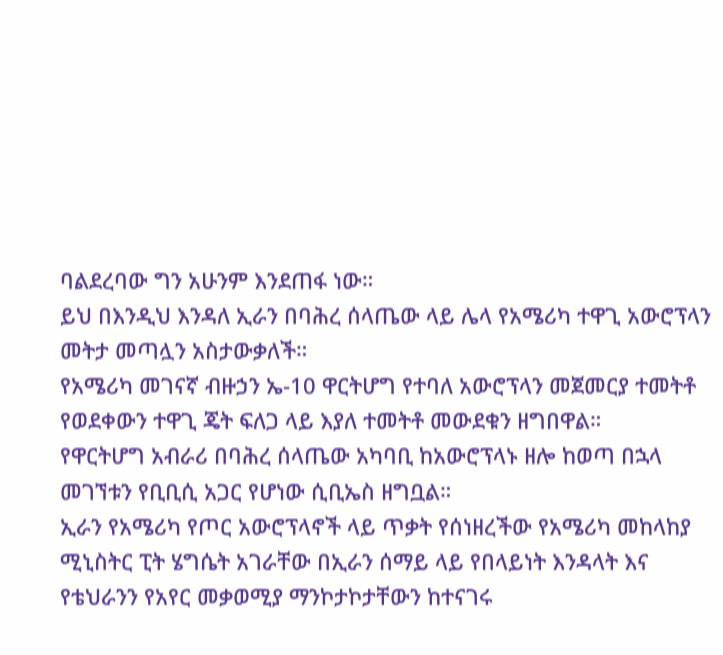ባልደረባው ግን አሁንም እንደጠፋ ነው።
ይህ በእንዲህ እንዳለ ኢራን በባሕረ ሰላጤው ላይ ሌላ የአሜሪካ ተዋጊ አውሮፕላን መትታ መጣሏን አስታውቃለች።
የአሜሪካ መገናኛ ብዙኃን ኤ-10 ዋርትሆግ የተባለ አውሮፕላን መጀመርያ ተመትቶ የወደቀውን ተዋጊ ጄት ፍለጋ ላይ እያለ ተመትቶ መውደቁን ዘግበዋል።
የዋርትሆግ አብራሪ በባሕረ ሰላጤው አካባቢ ከአውሮፕላኑ ዘሎ ከወጣ በኋላ መገኘቱን የቢቢሲ አጋር የሆነው ሲቢኤስ ዘግቧል።
ኢራን የአሜሪካ የጦር አውሮፕላኖች ላይ ጥቃት የሰነዘረችው የአሜሪካ መከላከያ ሚኒስትር ፒት ሄግሴት አገራቸው በኢራን ሰማይ ላይ የበላይነት እንዳላት እና የቴህራንን የአየር መቃወሚያ ማንኮታኮታቸውን ከተናገሩ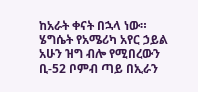ከአራት ቀናት በኋላ ነው።
ሄግሴት የአሜሪካ አየር ኃይል አሁን ዝግ ብሎ የሚበረውን ቢ-52 ቦምብ ጣይ በኢራን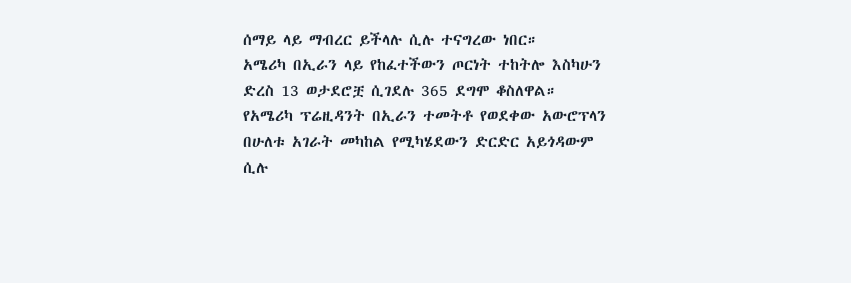ሰማይ ላይ ማብረር ይችላሉ ሲሉ ተናግረው ነበር።
አሜሪካ በኢራን ላይ የከፈተችውን ጦርነት ተከትሎ እስካሁን ድረስ 13 ወታደሮቿ ሲገደሉ 365 ደግሞ ቆስለዋል።
የአሜሪካ ፕሬዚዳንት በኢራን ተመትቶ የወደቀው አውሮፕላን በሁለቱ አገራት መካከል የሚካሄደውን ድርድር አይጎዳውም ሲሉ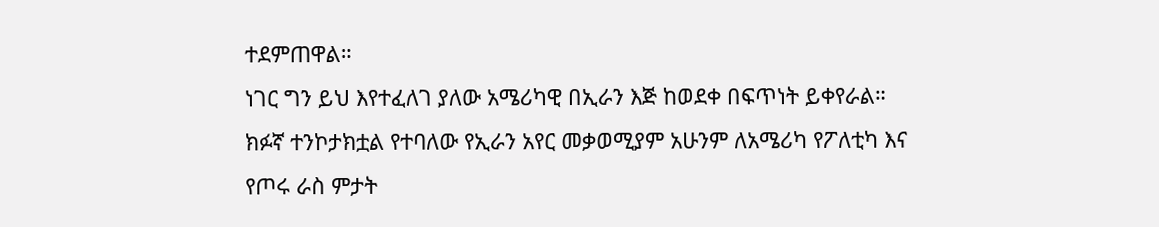ተደምጠዋል።
ነገር ግን ይህ እየተፈለገ ያለው አሜሪካዊ በኢራን እጅ ከወደቀ በፍጥነት ይቀየራል።
ክፉኛ ተንኮታክቷል የተባለው የኢራን አየር መቃወሚያም አሁንም ለአሜሪካ የፖለቲካ እና የጦሩ ራስ ምታት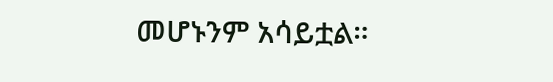መሆኑንም አሳይቷል።